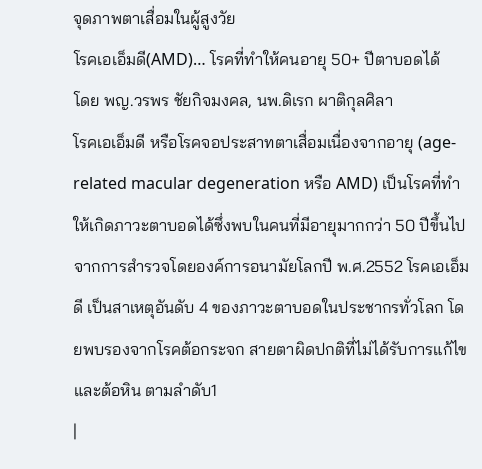จุดภาพตาเสื่อมในผู้สูงวัย
โรคเอเอ็มดี(AMD)… โรคที่ทำให้คนอายุ 50+ ปีตาบอดได้
โดย พญ.วรพร ชัยกิจมงคล, นพ.ดิเรก ผาติกุลศิลา
โรคเอเอ็มดี หรือโรคจอประสาทตาเสื่อมเนื่องจากอายุ (age-related macular degeneration หรือ AMD) เป็นโรคที่ทำให้เกิดภาวะตาบอดได้ซึ่งพบในคนที่มีอายุมากกว่า 50 ปีขึ้นไป จากการสำรวจโดยองค์การอนามัยโลกปี พ.ศ.2552 โรคเอเอ็มดี เป็นสาเหตุอันดับ 4 ของภาวะตาบอดในประชากรทั่วโลก โดยพบรองจากโรคต้อกระจก สายตาผิดปกติที่ไม่ได้รับการแก้ไข และต้อหิน ตามลำดับ1
|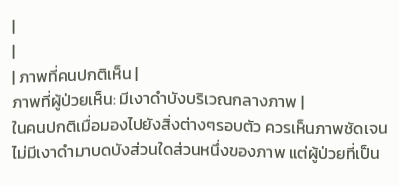|
|
| ภาพที่คนปกติเห็น |
ภาพที่ผู้ป่วยเห็น: มีเงาดำบังบริเวณกลางภาพ |
ในคนปกติเมื่อมองไปยังสิ่งต่างๆรอบตัว ควรเห็นภาพชัดเจนไม่มีเงาดำมาบดบังส่วนใดส่วนหนึ่งของภาพ แต่ผู้ป่วยที่เป็น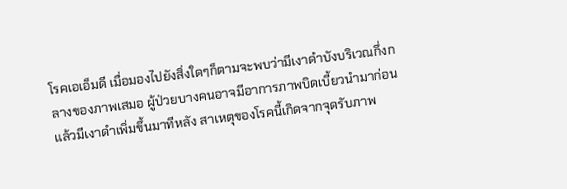โรคเอเอ็มดี เมื่อมองไปยังสิ่งใดๆก็ตามจะพบว่ามีเงาดำบังบริเวณกึ่งกลางของภาพเสมอ ผู้ป่วยบางคนอาจมีอาการภาพบิดเบี้ยวนำมาก่อนแล้วมีเงาดำเพิ่มขึ้นมาทีหลัง สาเหตุของโรคนี้เกิดจากจุดรับภาพ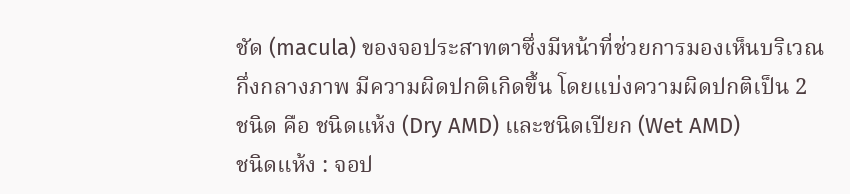ชัด (macula) ของจอประสาทตาซึ่งมีหน้าที่ช่วยการมองเห็นบริเวณกึ่งกลางภาพ มีความผิดปกติเกิดขึ้น โดยแบ่งความผิดปกติเป็น 2 ชนิด คือ ชนิดแห้ง (Dry AMD) และชนิดเปียก (Wet AMD)
ชนิดแห้ง : จอป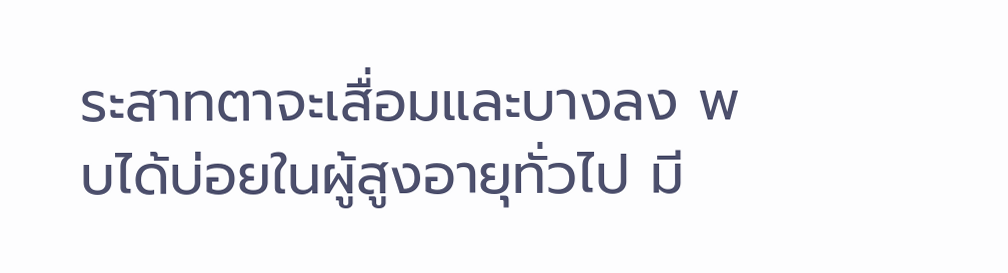ระสาทตาจะเสื่อมและบางลง พบได้บ่อยในผู้สูงอายุทั่วไป มี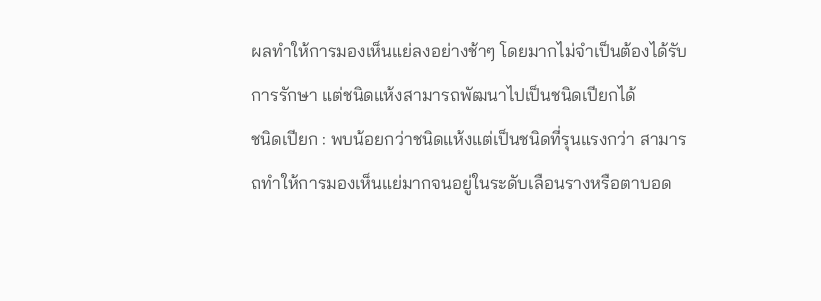ผลทำให้การมองเห็นแย่ลงอย่างช้าๆ โดยมากไม่จำเป็นต้องได้รับการรักษา แต่ชนิดแห้งสามารถพัฒนาไปเป็นชนิดเปียกได้
ชนิดเปียก : พบน้อยกว่าชนิดแห้งแต่เป็นชนิดที่รุนแรงกว่า สามารถทำให้การมองเห็นแย่มากจนอยู่ในระดับเลือนรางหรือตาบอด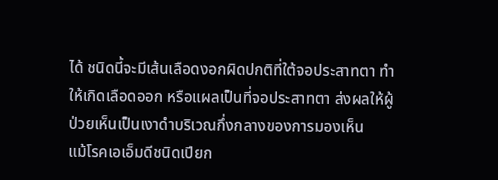ได้ ชนิดนี้จะมีเส้นเลือดงอกผิดปกติที่ใต้จอประสาทตา ทำให้เกิดเลือดออก หรือแผลเป็นที่จอประสาทตา ส่งผลให้ผู้ป่วยเห็นเป็นเงาดำบริเวณกึ่งกลางของการมองเห็น
แม้โรคเอเอ็มดีชนิดเปียก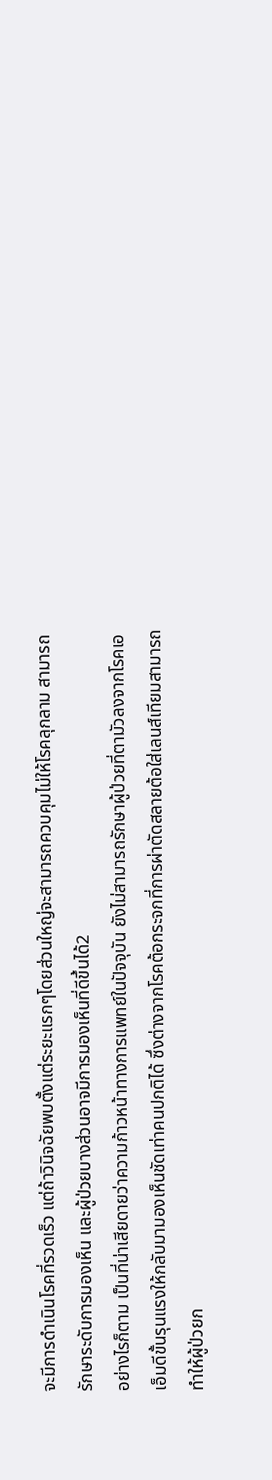จะมีการดำเนินโรคที่รวดเร็ว แต่ถ้าวินิจฉัยพบตั้งแต่ระยะแรกๆโดยส่วนใหญ่จะสามารถควบคุมไม่ให้โรคลุกลาม สามารถรักษาระดับการมองเห็น และผู้ป่วยบางส่วนอาจมีการมองเห็นที่ดีขึ้นได้2
อย่างไรก็ตาม เป็นที่น่าเสียดายว่าความก้าวหน้าทางการแพทย์ในปัจจุบัน ยังไม่สามารถรักษาผู้ป่วยที่ตามัวลงจากโรคเอเอ็มดีขั้นรุนแรงให้กลับมามองเห็นชัดเท่าคนปกติได้ ซึ่งต่างจากโรคต้อกระจกที่การผ่าตัดสลายต้อใส่เลนส์เทียมสามารถทำให้ผู้ป่วยก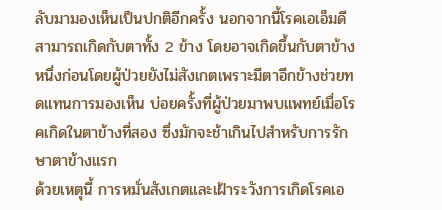ลับมามองเห็นเป็นปกติอีกครั้ง นอกจากนี้โรคเอเอ็มดีสามารถเกิดกับตาทั้ง 2 ข้าง โดยอาจเกิดขึ้นกับตาข้างหนึ่งก่อนโดยผู้ป่วยยังไม่สังเกตเพราะมีตาอีกข้างช่วยทดแทนการมองเห็น บ่อยครั้งที่ผู้ป่วยมาพบแพทย์เมื่อโรคเกิดในตาข้างที่สอง ซึ่งมักจะช้าเกินไปสำหรับการรักษาตาข้างแรก
ด้วยเหตุนี้ การหมั่นสังเกตและเฝ้าระวังการเกิดโรคเอ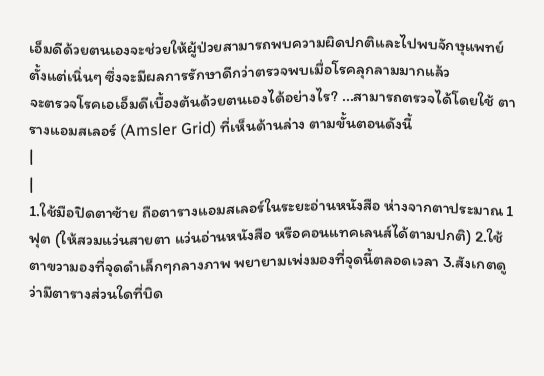เอ็มดีด้วยตนเองจะช่วยให้ผู้ป่วยสามารถพบความผิดปกติและไปพบจักษุแพทย์ตั้งแต่เนิ่นๆ ซึ่งจะมีผลการรักษาดีกว่าตรวจพบเมื่อโรคลุกลามมากแล้ว
จะตรวจโรคเอเอ็มดีเบื้องต้นด้วยตนเองได้อย่างไร? ...สามารถตรวจได้โดยใช้ ตารางแอมสเลอร์ (Amsler Grid) ที่เห็นด้านล่าง ตามขั้นตอนดังนี้
|
|
1.ใช้มือปิดตาซ้าย ถือตารางแอมสเลอร์ในระยะอ่านหนังสือ ห่างจากตาประมาณ 1 ฟุต (ให้สวมแว่นสายตา แว่นอ่านหนังสือ หรือคอนแทคเลนส์ได้ตามปกติ) 2.ใช้ตาขวามองที่จุดดำเล็กๆกลางภาพ พยายามเพ่งมองที่จุดนี้ตลอดเวลา 3.สังเกตดูว่ามีตารางส่วนใดที่บิด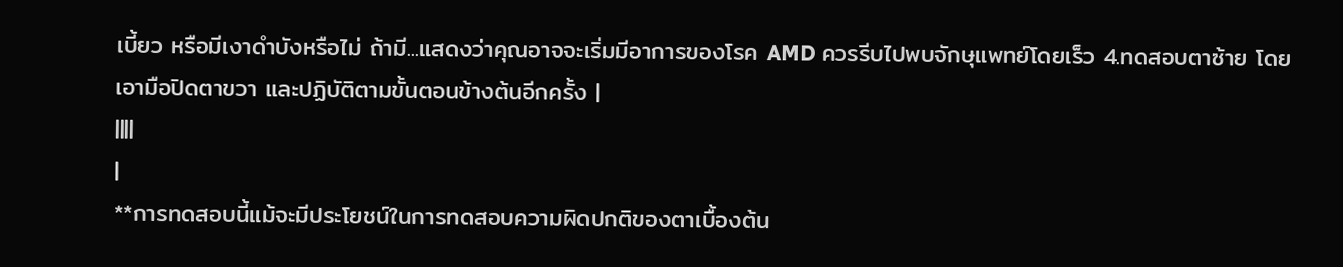เบี้ยว หรือมีเงาดำบังหรือไม่ ถ้ามี...แสดงว่าคุณอาจจะเริ่มมีอาการของโรค AMD ควรรีบไปพบจักษุแพทย์โดยเร็ว 4.ทดสอบตาซ้าย โดยเอามือปิดตาขวา และปฏิบัติตามขั้นตอนข้างต้นอีกครั้ง |
||||
|
**การทดสอบนี้แม้จะมีประโยชน์ในการทดสอบความผิดปกติของตาเบื้องต้น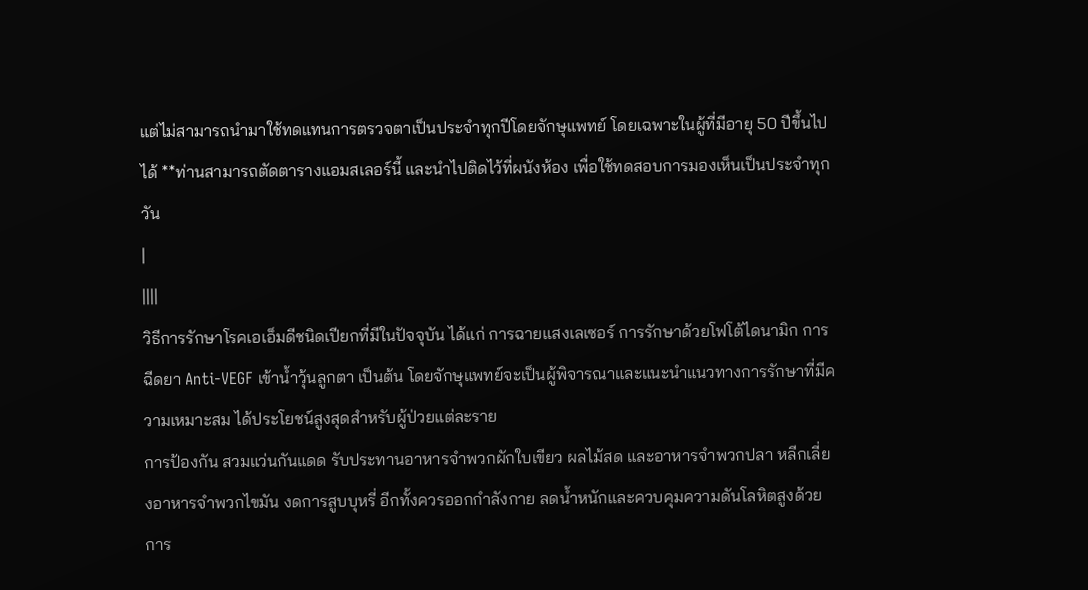แต่ไม่สามารถนำมาใช้ทดแทนการตรวจตาเป็นประจำทุกปีโดยจักษุแพทย์ โดยเฉพาะในผู้ที่มีอายุ 50 ปีขึ้นไปได้ **ท่านสามารถตัดตารางแอมสเลอร์นี้ และนำไปติดไว้ที่ผนังห้อง เพื่อใช้ทดสอบการมองเห็นเป็นประจำทุกวัน
|
||||
วิธีการรักษาโรคเอเอ็มดีชนิดเปียกที่มีในปัจจุบัน ได้แก่ การฉายแสงเลเซอร์ การรักษาด้วยโฟโต้ไดนามิก การฉีดยา Anti-VEGF เข้าน้ำวุ้นลูกตา เป็นต้น โดยจักษุแพทย์จะเป็นผู้พิจารณาและแนะนำแนวทางการรักษาที่มีความเหมาะสม ได้ประโยชน์สูงสุดสำหรับผู้ป่วยแต่ละราย
การป้องกัน สวมแว่นกันแดด รับประทานอาหารจำพวกผักใบเขียว ผลไม้สด และอาหารจำพวกปลา หลีกเลี่ยงอาหารจำพวกไขมัน งดการสูบบุหรี่ อีกทั้งควรออกกำลังกาย ลดน้ำหนักและควบคุมความดันโลหิตสูงด้วย การ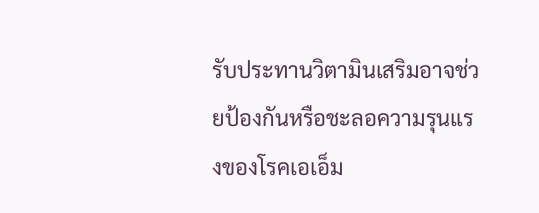รับประทานวิตามินเสริมอาจช่วยป้องกันหรือชะลอความรุนแรงของโรคเอเอ็ม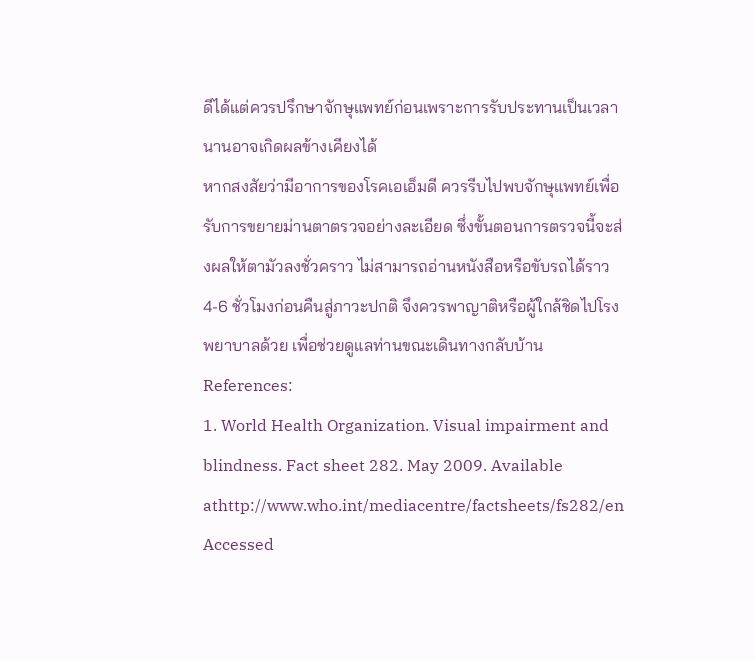ดีได้แต่ควรปรึกษาจักษุแพทย์ก่อนเพราะการรับประทานเป็นเวลานานอาจเกิดผลข้างเคียงได้
หากสงสัยว่ามีอาการของโรคเอเอ็มดี ควรรีบไปพบจักษุแพทย์เพื่อรับการขยายม่านตาตรวจอย่างละเอียด ซึ่งขั้นตอนการตรวจนี้จะส่งผลให้ตามัวลงชั่วคราว ไม่สามารถอ่านหนังสือหรือขับรถได้ราว 4-6 ชั่วโมงก่อนคืนสู่ภาวะปกติ จึงควรพาญาติหรือผู้ใกล้ชิดไปโรงพยาบาลด้วย เพื่อช่วยดูแลท่านขณะเดินทางกลับบ้าน
References:
1. World Health Organization. Visual impairment and blindness. Fact sheet 282. May 2009. Available athttp://www.who.int/mediacentre/factsheets/fs282/en Accessed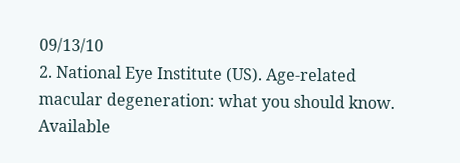09/13/10
2. National Eye Institute (US). Age-related macular degeneration: what you should know. Available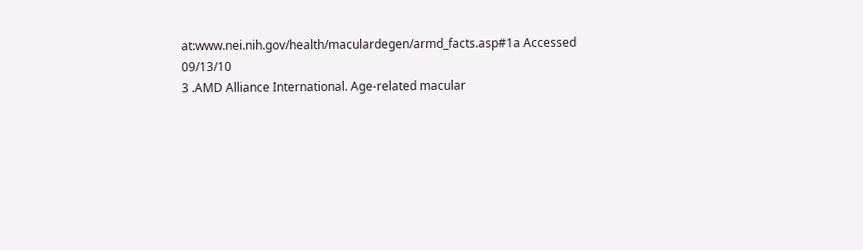at:www.nei.nih.gov/health/maculardegen/armd_facts.asp#1a Accessed 09/13/10
3 .AMD Alliance International. Age-related macular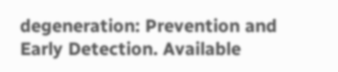degeneration: Prevention and Early Detection. Available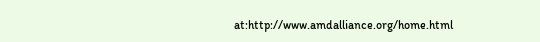at:http://www.amdalliance.org/home.html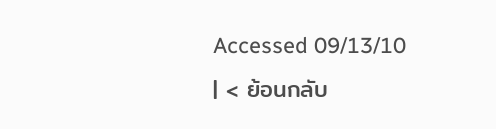Accessed 09/13/10
| < ย้อนกลับ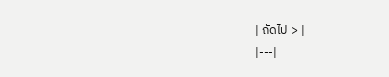| ถัดไป > |
|---|